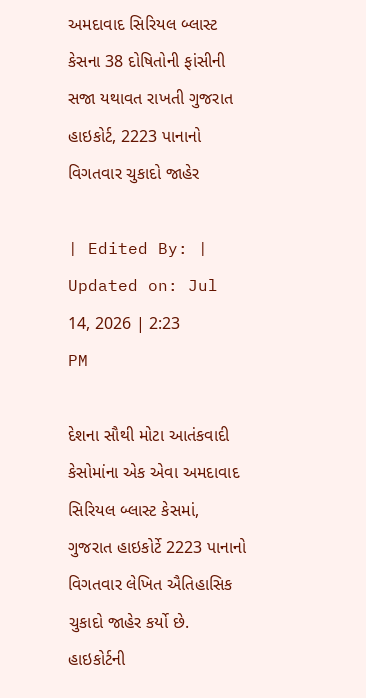અમદાવાદ સિરિયલ બ્લાસ્ટ કેસના 38 દોષિતોની ફાંસીની સજા યથાવત રાખતી ગુજરાત હાઇકોર્ટ, 2223 પાનાનો વિગતવાર ચુકાદો જાહેર

| Edited By: | Updated on: Jul 14, 2026 | 2:23 PM

દેશના સૌથી મોટા આતંકવાદી કેસોમાંના એક એવા અમદાવાદ સિરિયલ બ્લાસ્ટ કેસમાં, ગુજરાત હાઇકોર્ટે 2223 પાનાનો વિગતવાર લેખિત ઐતિહાસિક ચુકાદો જાહેર કર્યો છે. હાઇકોર્ટની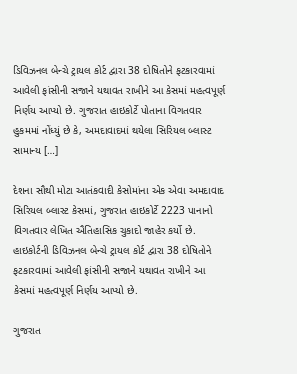ડિવિઝનલ બેન્ચે ટ્રાયલ કોર્ટ દ્વારા 38 દોષિતોને ફટકારવામાં આવેલી ફાંસીની સજાને યથાવત રાખીને આ કેસમાં મહત્વપૂર્ણ નિર્ણય આપ્યો છે. ગુજરાત હાઇકોર્ટે પોતાના વિગતવાર હુકમમાં નોંધ્યું છે કે, અમદાવાદમાં થયેલા સિરિયલ બ્લાસ્ટ સામાન્ય […]

દેશના સૌથી મોટા આતંકવાદી કેસોમાંના એક એવા અમદાવાદ સિરિયલ બ્લાસ્ટ કેસમાં, ગુજરાત હાઇકોર્ટે 2223 પાનાનો વિગતવાર લેખિત ઐતિહાસિક ચુકાદો જાહેર કર્યો છે. હાઇકોર્ટની ડિવિઝનલ બેન્ચે ટ્રાયલ કોર્ટ દ્વારા 38 દોષિતોને ફટકારવામાં આવેલી ફાંસીની સજાને યથાવત રાખીને આ કેસમાં મહત્વપૂર્ણ નિર્ણય આપ્યો છે.

ગુજરાત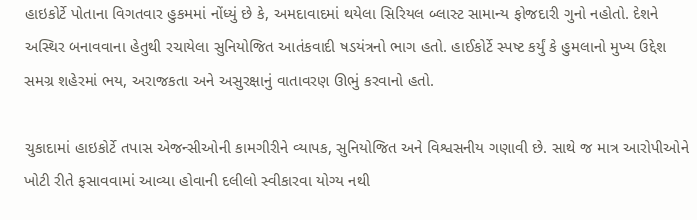હાઇકોર્ટે પોતાના વિગતવાર હુકમમાં નોંધ્યું છે કે, અમદાવાદમાં થયેલા સિરિયલ બ્લાસ્ટ સામાન્ય ફોજદારી ગુનો નહોતો. દેશને અસ્થિર બનાવવાના હેતુથી રચાયેલા સુનિયોજિત આતંકવાદી ષડયંત્રનો ભાગ હતો. હાઈકોર્ટે સ્પષ્ટ કર્યું કે હુમલાનો મુખ્ય ઉદ્દેશ સમગ્ર શહેરમાં ભય, અરાજકતા અને અસુરક્ષાનું વાતાવરણ ઊભું કરવાનો હતો.

ચુકાદામાં હાઇકોર્ટે તપાસ એજન્સીઓની કામગીરીને વ્યાપક, સુનિયોજિત અને વિશ્વસનીય ગણાવી છે. સાથે જ માત્ર આરોપીઓને ખોટી રીતે ફસાવવામાં આવ્યા હોવાની દલીલો સ્વીકારવા યોગ્ય નથી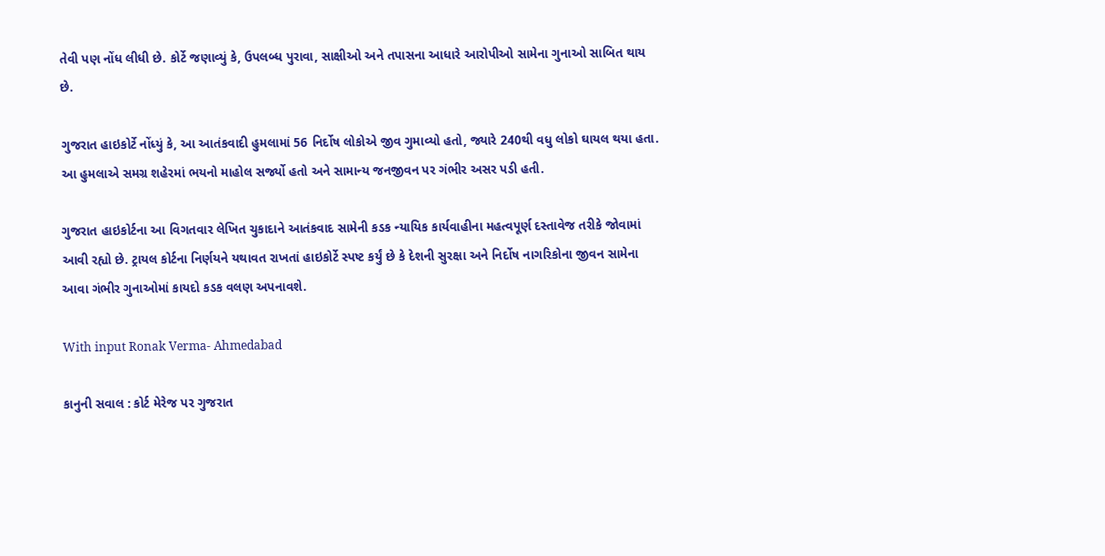તેવી પણ નોંધ લીધી છે. કોર્ટે જણાવ્યું કે, ઉપલબ્ધ પુરાવા, સાક્ષીઓ અને તપાસના આધારે આરોપીઓ સામેના ગુનાઓ સાબિત થાય છે.

ગુજરાત હાઇકોર્ટે નોંધ્યું કે, આ આતંકવાદી હુમલામાં 56 નિર્દોષ લોકોએ જીવ ગુમાવ્યો હતો, જ્યારે 240થી વધુ લોકો ઘાયલ થયા હતા. આ હુમલાએ સમગ્ર શહેરમાં ભયનો માહોલ સર્જ્યો હતો અને સામાન્ય જનજીવન પર ગંભીર અસર પડી હતી.

ગુજરાત હાઇકોર્ટના આ વિગતવાર લેખિત ચુકાદાને આતંકવાદ સામેની કડક ન્યાયિક કાર્યવાહીના મહત્વપૂર્ણ દસ્તાવેજ તરીકે જોવામાં આવી રહ્યો છે. ટ્રાયલ કોર્ટના નિર્ણયને યથાવત રાખતાં હાઇકોર્ટે સ્પષ્ટ કર્યું છે કે દેશની સુરક્ષા અને નિર્દોષ નાગરિકોના જીવન સામેના આવા ગંભીર ગુનાઓમાં કાયદો કડક વલણ અપનાવશે.

With input Ronak Verma- Ahmedabad

કાનુની સવાલ : કોર્ટ મેરેજ પર ગુજરાત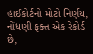હાઈકોર્ટનો મોટો નિર્ણય, નોંધણી ફક્ત એક રેકોર્ડ છે,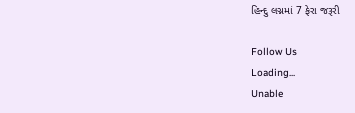હિન્દુ લગ્નમાં 7 ફેરા જરૂરી

Follow Us
Loading...
Unable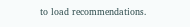to load recommendations.